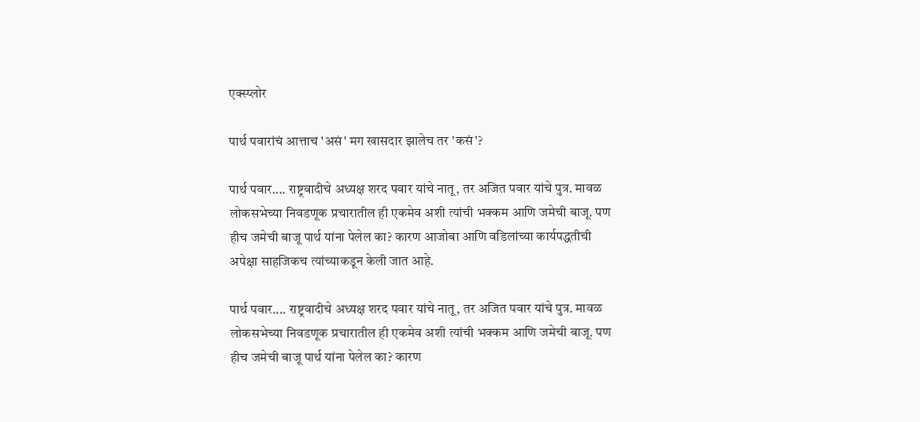एक्स्प्लोर

पार्थ पवारांचं आत्ताच 'असं' मग खासदार झालेच तर 'कसं'?

पार्थ पवार.... राष्ट्रवादीचे अध्यक्ष शरद पवार यांचे नातू, तर अजित पवार यांचे पुत्र. मावळ लोकसभेच्या निवडणूक प्रचारातील ही एकमेव अशी त्यांची भक्कम आणि जमेची बाजू. पण हीच जमेची बाजू पार्थ यांना पेलेल का? कारण आजोबा आणि वडिलांच्या कार्यपद्धतीची अपेक्षा साहजिकच त्यांच्याकडून केली जात आहे.

पार्थ पवार.... राष्ट्रवादीचे अध्यक्ष शरद पवार यांचे नातू, तर अजित पवार यांचे पुत्र. मावळ लोकसभेच्या निवडणूक प्रचारातील ही एकमेव अशी त्यांची भक्कम आणि जमेची बाजू. पण हीच जमेची बाजू पार्थ यांना पेलेल का? कारण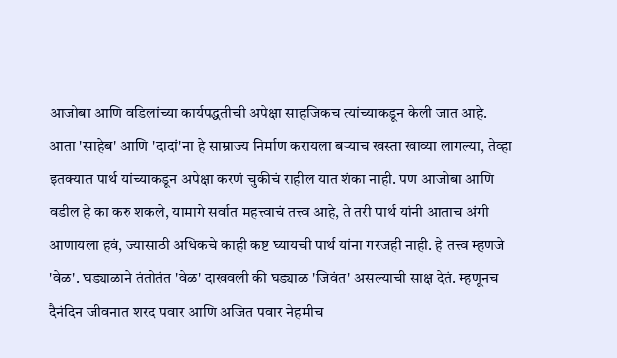आजोबा आणि वडिलांच्या कार्यपद्धतीची अपेक्षा साहजिकच त्यांच्याकडून केली जात आहे. आता 'साहेब' आणि 'दादां'ना हे साम्राज्य निर्माण करायला बऱ्याच खस्ता खाव्या लागल्या, तेव्हा इतक्यात पार्थ यांच्याकडून अपेक्षा करणं चुकीचं राहील यात शंका नाही. पण आजोबा आणि वडील हे का करु शकले, यामागे सर्वात महत्त्वाचं तत्त्व आहे, ते तरी पार्थ यांनी आताच अंगी आणायला हवं, ज्यासाठी अधिकचे काही कष्ट घ्यायची पार्थ यांना गरजही नाही. हे तत्त्व म्हणजे 'वेळ'. घड्याळाने तंतोतंत 'वेळ' दाखवली की घड्याळ 'जिवंत' असल्याची साक्ष देतं. म्हणूनच दैनंदिन जीवनात शरद पवार आणि अजित पवार नेहमीच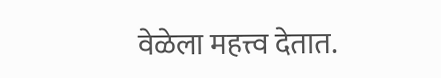वेळेला महत्त्व देतात.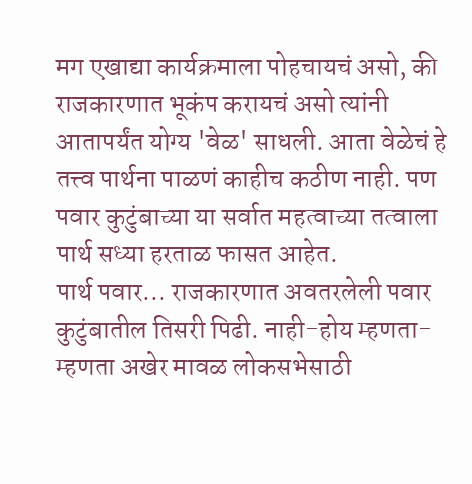मग एखाद्या कार्यक्रमाला पोहचायचं असो, की राजकारणात भूकंप करायचं असो त्यांनी आतापर्यंत योग्य 'वेळ' साधली. आता वेळेचं हे तत्त्व पार्थना पाळणं काहीच कठीण नाही. पण पवार कुटुंबाच्या या सर्वात महत्वाच्या तत्वाला पार्थ सध्या हरताळ फासत आहेत.
पार्थ पवार... राजकारणात अवतरलेली पवार कुटुंबातील तिसरी पिढी. नाही-होय म्हणता-म्हणता अखेर मावळ लोकसभेसाठी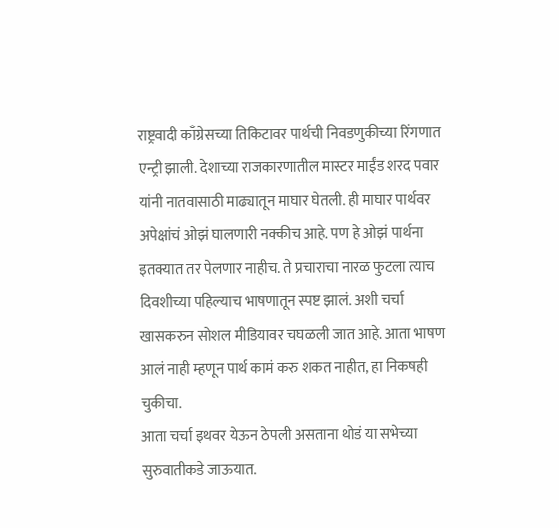राष्ट्रवादी काँग्रेसच्या तिकिटावर पार्थची निवडणुकीच्या रिंगणात एन्ट्री झाली. देशाच्या राजकारणातील मास्टर माईंड शरद पवार यांनी नातवासाठी माढ्यातून माघार घेतली. ही माघार पार्थवर अपेक्षांचं ओझं घालणारी नक्कीच आहे. पण हे ओझं पार्थना इतक्यात तर पेलणार नाहीच. ते प्रचाराचा नारळ फुटला त्याच दिवशीच्या पहिल्याच भाषणातून स्पष्ट झालं. अशी चर्चा खासकरुन सोशल मीडियावर चघळली जात आहे. आता भाषण आलं नाही म्हणून पार्थ कामं करु शकत नाहीत, हा निकषही चुकीचा.
आता चर्चा इथवर येऊन ठेपली असताना थोडं या सभेच्या सुरुवातीकडे जाऊयात.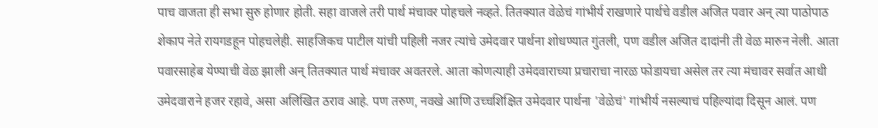पाच वाजता ही सभा सुरु होणार होती. सहा वाजले तरी पार्थ मंचावर पोहचले नव्हते. तितक्यात वेळेचं गांभीर्य राखणारे पार्थचे वडील अजित पवार अन् त्या पाठोपाठ शेकाप नेते रायगडहून पोहचलेही. साहजिकच पाटील यांची पहिली नजर त्यांचे उमेदवार पार्थना शोधण्यात गुंतली, पण वडील अजित दादांनी ती वेळ मारुन नेली. आता पवारसाहेब येण्याची वेळ झाली अन् तितक्यात पार्थ मंचावर अवतरले. आता कोणत्याही उमेदवाराच्या प्रचाराचा नारळ फोडायचा असेल तर त्या मंचावर सर्वात आधी उमेदवाराने हजर रहावे, असा अलिखित ठराव आहे. पण तरुण, नवखे आणि उच्चशिक्षित उमेदवार पार्थना 'वेळेचं' गांभीर्य नसल्याचं पहिल्यांदा दिसून आलं. पण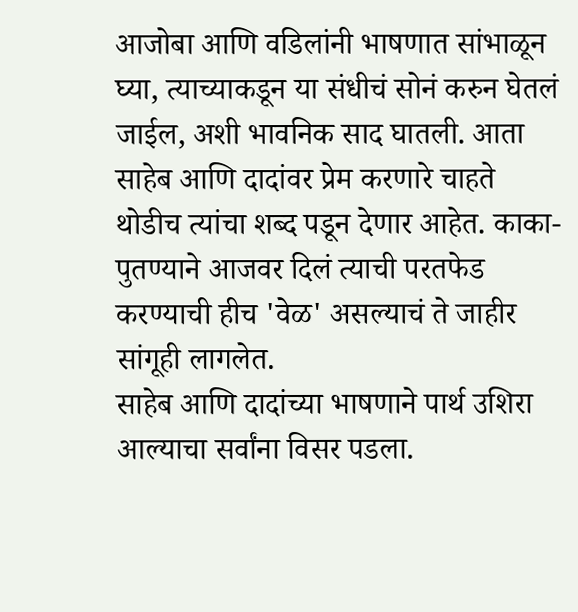आजोबा आणि वडिलांनी भाषणात सांभाळून घ्या, त्याच्याकडून या संधीचं सोनं करुन घेतलं जाईल, अशी भावनिक साद घातली. आता साहेब आणि दादांवर प्रेम करणारे चाहते थोडीच त्यांचा शब्द पडून देणार आहेत. काका-पुतण्याने आजवर दिलं त्याची परतफेड करण्याची हीच 'वेळ' असल्याचं ते जाहीर सांगूही लागलेत.
साहेब आणि दादांच्या भाषणाने पार्थ उशिरा आल्याचा सर्वांना विसर पडला.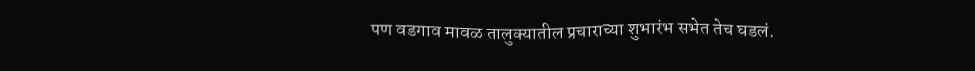पण वडगाव मावळ तालुक्यातील प्रचाराच्या शुभारंभ सभेत तेच घडलं.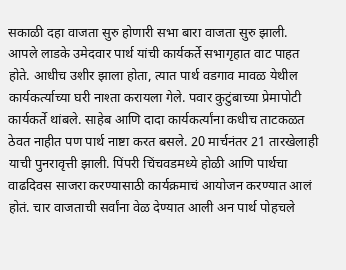सकाळी दहा वाजता सुरु होणारी सभा बारा वाजता सुरु झाली. आपले लाडके उमेदवार पार्थ यांची कार्यकर्ते सभागृहात वाट पाहत होते. आधीच उशीर झाला होता, त्यात पार्थ वडगाव मावळ येथील कार्यकर्त्याच्या घरी नाश्ता करायला गेले. पवार कुटुंबाच्या प्रेमापोटी कार्यकर्ते थांबले. साहेब आणि दादा कार्यकर्त्यांना कधीच ताटकळत ठेवत नाहीत पण पार्थ नाष्टा करत बसले. 20 मार्चनंतर 21 तारखेलाही याची पुनरावृत्ती झाली. पिंपरी चिंचवडमध्ये होळी आणि पार्थचा वाढदिवस साजरा करण्यासाठी कार्यक्रमाचं आयोजन करण्यात आलं होतं. चार वाजताची सर्वांना वेळ देण्यात आली अन पार्थ पोहचले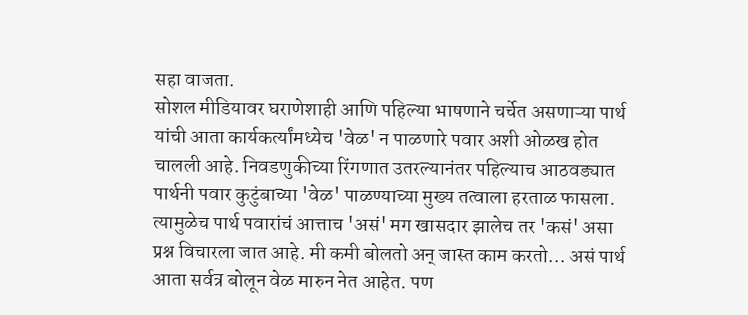सहा वाजता.
सोशल मीडियावर घराणेशाही आणि पहिल्या भाषणाने चर्चेत असणाऱ्या पार्थ यांची आता कार्यकर्त्यांमध्येच 'वेळ' न पाळणारे पवार अशी ओळख होत चालली आहे. निवडणुकीच्या रिंगणात उतरल्यानंतर पहिल्याच आठवड्यात पार्थनी पवार कुटुंबाच्या 'वेळ' पाळण्याच्या मुख्य तत्वाला हरताळ फासला. त्यामुळेच पार्थ पवारांचं आत्ताच 'असं' मग खासदार झालेच तर 'कसं' असा प्रश्न विचारला जात आहे. मी कमी बोलतो अन् जास्त काम करतो... असं पार्थ आता सर्वत्र बोलून वेळ मारुन नेत आहेत. पण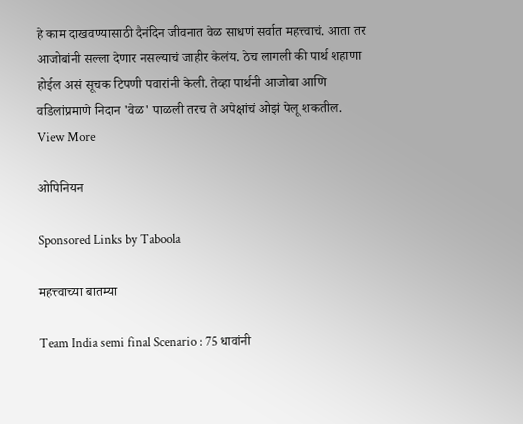हे काम दाखवण्यासाठी दैनंदिन जीवनात वेळ साधणं सर्वात महत्त्वाचं. आता तर आजोबांनी सल्ला देणार नसल्याचं जाहीर केलंय. ठेच लागली की पार्थ शहाणा होईल असं सूचक टिपणी पवारांनी केली. तेव्हा पार्थनी आजोबा आणि वडिलांप्रमाणे निदान 'वेळ' पाळली तरच ते अपेक्षांचं ओझं पेलू शकतील.
View More

ओपिनियन

Sponsored Links by Taboola

महत्त्वाच्या बातम्या

Team India semi final Scenario : 75 धावांनी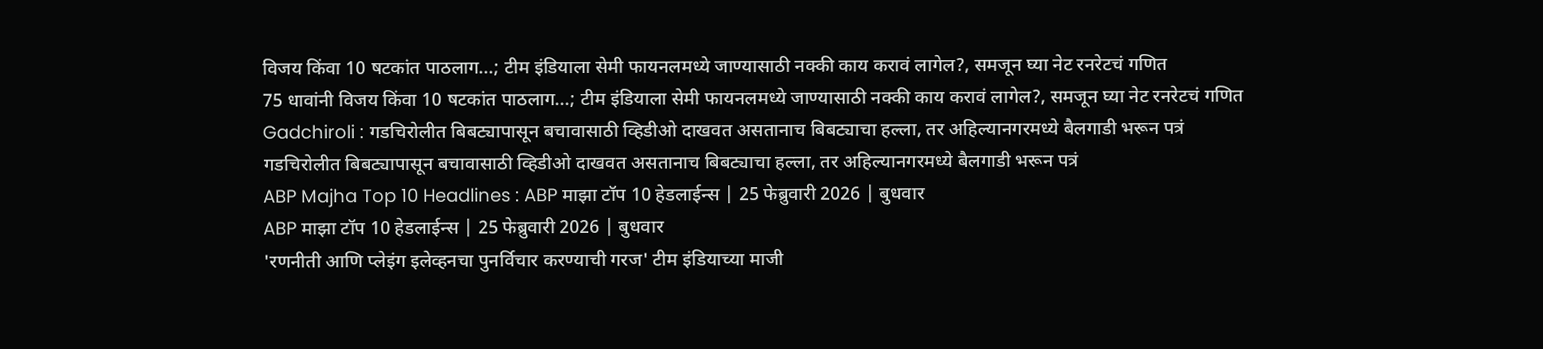विजय किंवा 10 षटकांत पाठलाग...; टीम इंडियाला सेमी फायनलमध्ये जाण्यासाठी नक्की काय करावं लागेल?, समजून घ्या नेट रनरेटचं गणित
75 धावांनी विजय किंवा 10 षटकांत पाठलाग...; टीम इंडियाला सेमी फायनलमध्ये जाण्यासाठी नक्की काय करावं लागेल?, समजून घ्या नेट रनरेटचं गणित
Gadchiroli : गडचिरोलीत बिबट्यापासून बचावासाठी व्हिडीओ दाखवत असतानाच बिबट्याचा हल्ला, तर अहिल्यानगरमध्ये बैलगाडी भरून पत्रं
गडचिरोलीत बिबट्यापासून बचावासाठी व्हिडीओ दाखवत असतानाच बिबट्याचा हल्ला, तर अहिल्यानगरमध्ये बैलगाडी भरून पत्रं
ABP Majha Top 10 Headlines : ABP माझा टॉप 10 हेडलाईन्स | 25 फेब्रुवारी 2026 | बुधवार
ABP माझा टॉप 10 हेडलाईन्स | 25 फेब्रुवारी 2026 | बुधवार
'रणनीती आणि प्लेइंग इलेव्हनचा पुनर्विचार करण्याची गरज' टीम इंडियाच्या माजी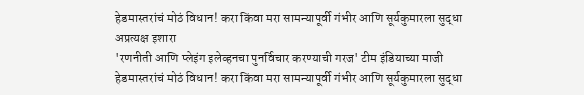हेडमास्तरांचं मोठं विधान! करा किंवा मरा सामन्यापूर्वी गंभीर आणि सूर्यकुमारला सुद्धा अप्रत्यक्ष इशारा
'रणनीती आणि प्लेइंग इलेव्हनचा पुनर्विचार करण्याची गरज' टीम इंडियाच्या माजी हेडमास्तरांचं मोठं विधान! करा किंवा मरा सामन्यापूर्वी गंभीर आणि सूर्यकुमारला सुद्धा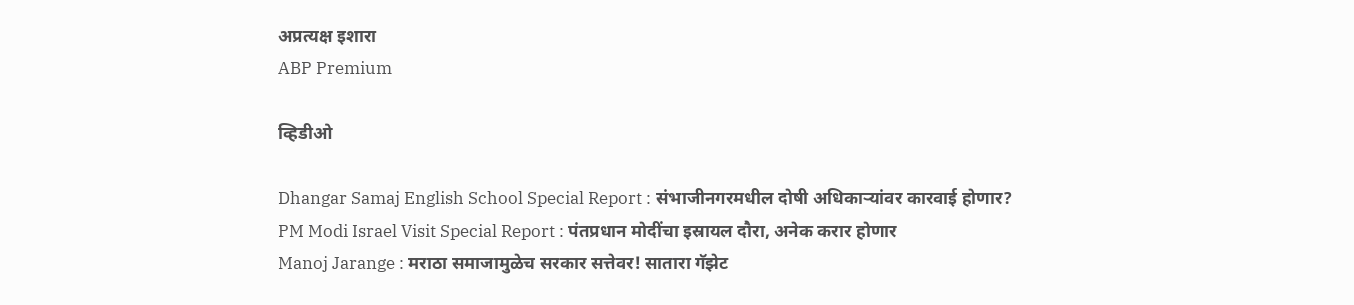अप्रत्यक्ष इशारा
ABP Premium

व्हिडीओ

Dhangar Samaj English School Special Report : संभाजीनगरमधील दोषी अधिकाऱ्यांवर कारवाई होणार?
PM Modi Israel Visit Special Report : पंतप्रधान मोदींचा इस्रायल दौरा, अनेक करार होणार
Manoj Jarange : मराठा समाजामुळेच सरकार सत्तेवर! सातारा गॅझेट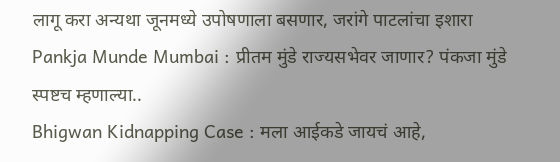लागू करा अन्यथा जूनमध्ये उपोषणाला बसणार, जरांगे पाटलांचा इशारा
Pankja Munde Mumbai : प्रीतम मुंडे राज्यसभेवर जाणार? पंकजा मुंडे स्पष्टच म्हणाल्या..
Bhigwan Kidnapping Case : मला आईकडे जायचं आहे,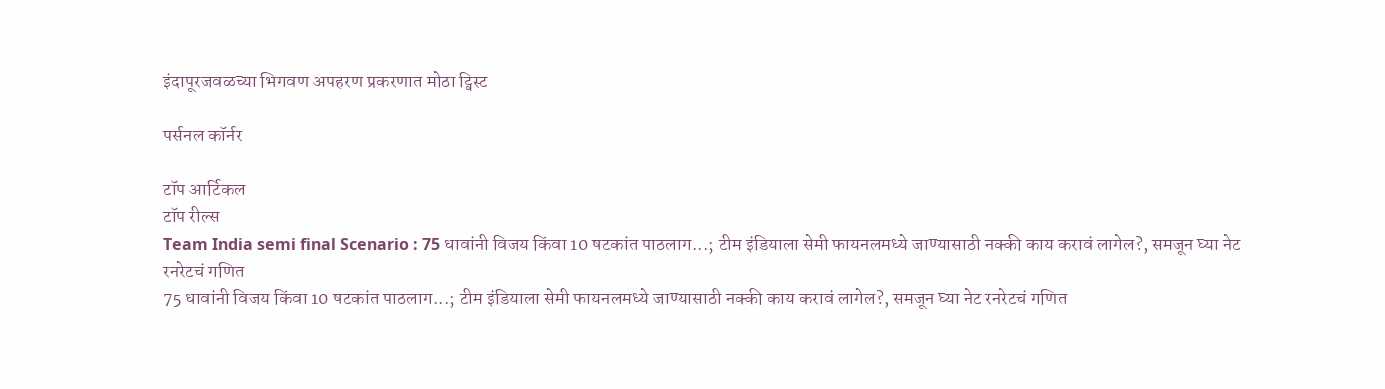इंदापूरजवळच्या भिगवण अपहरण प्रकरणात मोठा ट्विस्ट

पर्सनल कॉर्नर

टॉप आर्टिकल
टॉप रील्स
Team India semi final Scenario : 75 धावांनी विजय किंवा 10 षटकांत पाठलाग...; टीम इंडियाला सेमी फायनलमध्ये जाण्यासाठी नक्की काय करावं लागेल?, समजून घ्या नेट रनरेटचं गणित
75 धावांनी विजय किंवा 10 षटकांत पाठलाग...; टीम इंडियाला सेमी फायनलमध्ये जाण्यासाठी नक्की काय करावं लागेल?, समजून घ्या नेट रनरेटचं गणित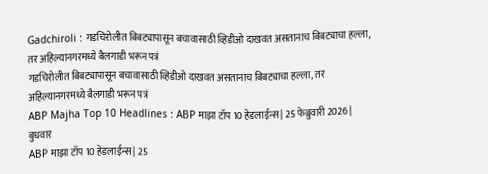Gadchiroli : गडचिरोलीत बिबट्यापासून बचावासाठी व्हिडीओ दाखवत असतानाच बिबट्याचा हल्ला, तर अहिल्यानगरमध्ये बैलगाडी भरून पत्रं
गडचिरोलीत बिबट्यापासून बचावासाठी व्हिडीओ दाखवत असतानाच बिबट्याचा हल्ला, तर अहिल्यानगरमध्ये बैलगाडी भरून पत्रं
ABP Majha Top 10 Headlines : ABP माझा टॉप 10 हेडलाईन्स | 25 फेब्रुवारी 2026 | बुधवार
ABP माझा टॉप 10 हेडलाईन्स | 25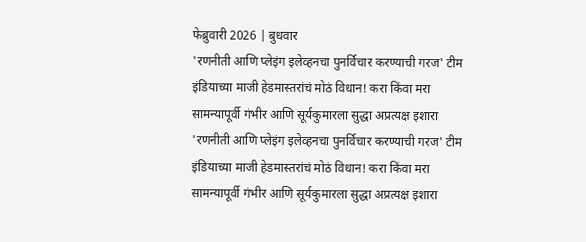फेब्रुवारी 2026 | बुधवार
'रणनीती आणि प्लेइंग इलेव्हनचा पुनर्विचार करण्याची गरज' टीम इंडियाच्या माजी हेडमास्तरांचं मोठं विधान! करा किंवा मरा सामन्यापूर्वी गंभीर आणि सूर्यकुमारला सुद्धा अप्रत्यक्ष इशारा
'रणनीती आणि प्लेइंग इलेव्हनचा पुनर्विचार करण्याची गरज' टीम इंडियाच्या माजी हेडमास्तरांचं मोठं विधान! करा किंवा मरा सामन्यापूर्वी गंभीर आणि सूर्यकुमारला सुद्धा अप्रत्यक्ष इशारा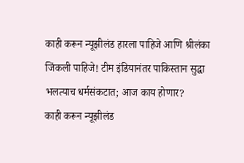काही करून न्यूझीलंड हारला पाहिजे आणि श्रीलंका जिंकली पाहिजे! टीम इंडियानंतर पाकिस्तान सुद्धा भलत्याच धर्मसंकटात; आज काय होणार?
काही करून न्यूझीलंड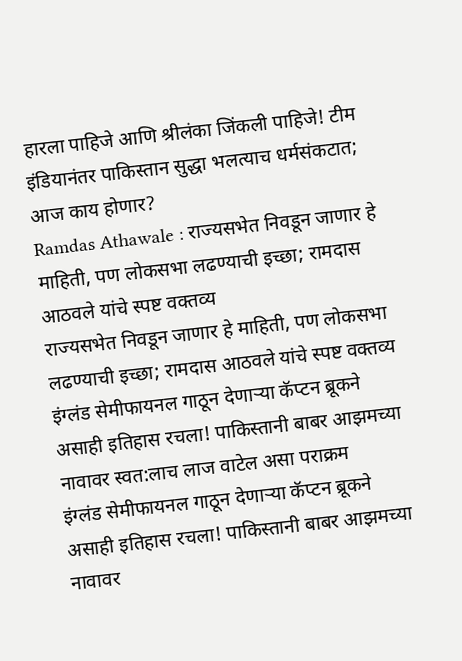हारला पाहिजे आणि श्रीलंका जिंकली पाहिजे! टीम इंडियानंतर पाकिस्तान सुद्धा भलत्याच धर्मसंकटात; आज काय होणार?
Ramdas Athawale : राज्यसभेत निवडून जाणार हे माहिती, पण लोकसभा लढण्याची इच्छा; रामदास आठवले यांचे स्पष्ट वक्तव्य
राज्यसभेत निवडून जाणार हे माहिती, पण लोकसभा लढण्याची इच्छा; रामदास आठवले यांचे स्पष्ट वक्तव्य
इंग्लंड सेमीफायनल गाठून देणाऱ्या कॅप्टन ब्रूकने असाही इतिहास रचला! पाकिस्तानी बाबर आझमच्या नावावर स्वत:लाच लाज वाटेल असा पराक्रम
इंग्लंड सेमीफायनल गाठून देणाऱ्या कॅप्टन ब्रूकने असाही इतिहास रचला! पाकिस्तानी बाबर आझमच्या नावावर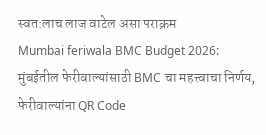स्वत:लाच लाज वाटेल असा पराक्रम
Mumbai feriwala BMC Budget 2026: मुंबईतील फेरीवाल्यांसाठी BMC चा महत्त्वाचा निर्णय, फेरीवाल्यांना QR Code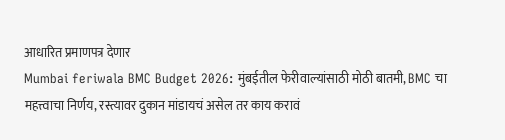आधारित प्रमाणपत्र देणार
Mumbai feriwala BMC Budget 2026: मुंबईतील फेरीवाल्यांसाठी मोठी बातमी, BMC चा महत्त्वाचा निर्णय, रस्त्यावर दुकान मांडायचं असेल तर काय करावं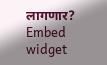लागणार?
Embed widget